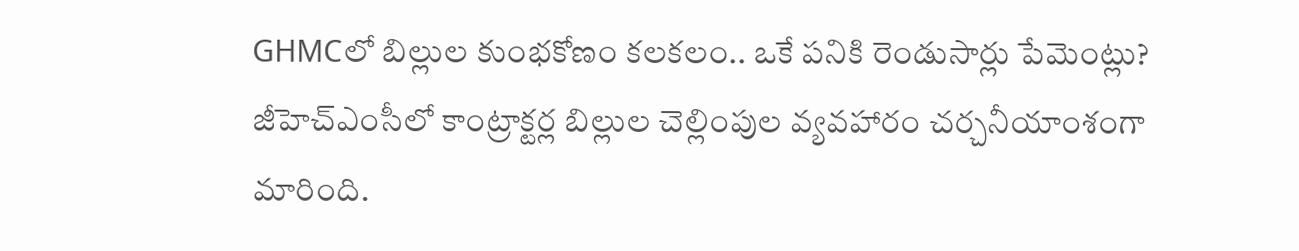GHMCలో బిల్లుల కుంభకోణం కలకలం.. ఒకే పనికి రెండుసార్లు పేమెంట్లు?
జీహెచ్ఎంసీలో కాంట్రాక్టర్ల బిల్లుల చెల్లింపుల వ్యవహారం చర్చనీయాంశంగా మారింది.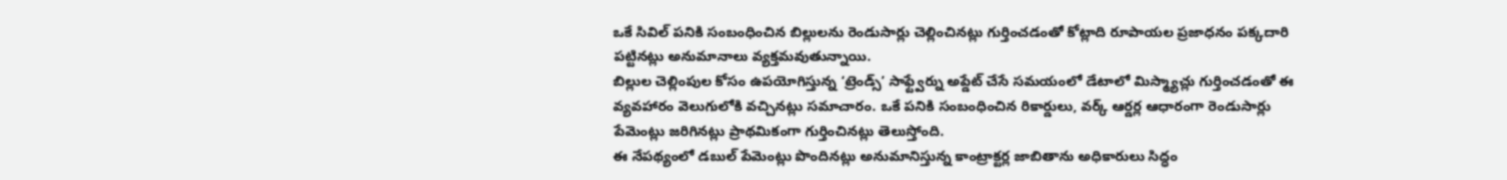ఒకే సివిల్ పనికి సంబంధించిన బిల్లులను రెండుసార్లు చెల్లించినట్లు గుర్తించడంతో కోట్లాది రూపాయల ప్రజాధనం పక్కదారి పట్టినట్లు అనుమానాలు వ్యక్తమవుతున్నాయి.
బిల్లుల చెల్లింపుల కోసం ఉపయోగిస్తున్న ‘ట్రెండ్స్’ సాఫ్ట్వేర్ను అప్డేట్ చేసే సమయంలో డేటాలో మిస్మ్యాచ్లు గుర్తించడంతో ఈ వ్యవహారం వెలుగులోకి వచ్చినట్లు సమాచారం. ఒకే పనికి సంబంధించిన రికార్డులు, వర్క్ ఆర్డర్ల ఆధారంగా రెండుసార్లు పేమెంట్లు జరిగినట్లు ప్రాథమికంగా గుర్తించినట్లు తెలుస్తోంది.
ఈ నేపథ్యంలో డబుల్ పేమెంట్లు పొందినట్లు అనుమానిస్తున్న కాంట్రాక్టర్ల జాబితాను అధికారులు సిద్ధం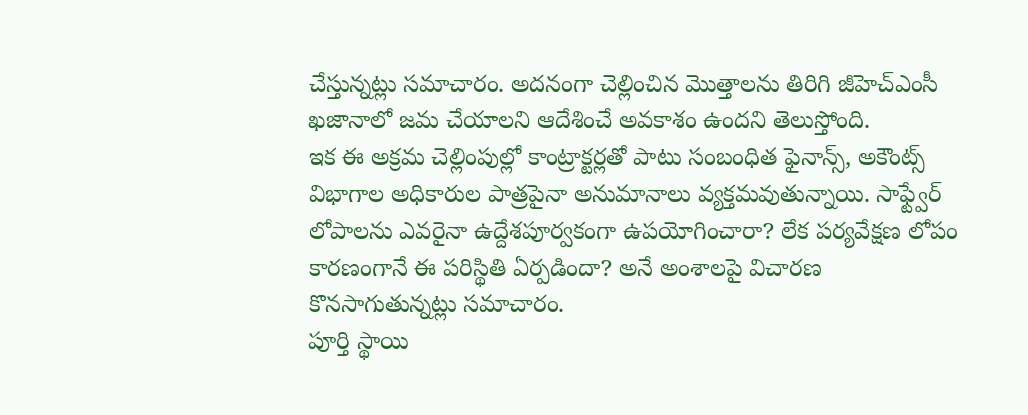చేస్తున్నట్లు సమాచారం. అదనంగా చెల్లించిన మొత్తాలను తిరిగి జీహెచ్ఎంసీ ఖజానాలో జమ చేయాలని ఆదేశించే అవకాశం ఉందని తెలుస్తోంది.
ఇక ఈ అక్రమ చెల్లింపుల్లో కాంట్రాక్టర్లతో పాటు సంబంధిత ఫైనాన్స్, అకౌంట్స్ విభాగాల అధికారుల పాత్రపైనా అనుమానాలు వ్యక్తమవుతున్నాయి. సాఫ్ట్వేర్ లోపాలను ఎవరైనా ఉద్దేశపూర్వకంగా ఉపయోగించారా? లేక పర్యవేక్షణ లోపం కారణంగానే ఈ పరిస్థితి ఏర్పడిందా? అనే అంశాలపై విచారణ కొనసాగుతున్నట్లు సమాచారం.
పూర్తి స్థాయి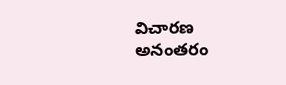విచారణ అనంతరం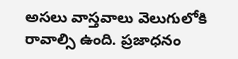అసలు వాస్తవాలు వెలుగులోకి రావాల్సి ఉంది. ప్రజాధనం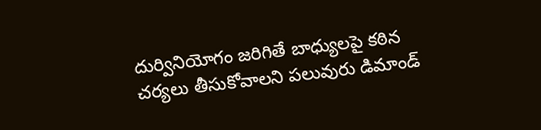దుర్వినియోగం జరిగితే బాధ్యులపై కఠిన చర్యలు తీసుకోవాలని పలువురు డిమాండ్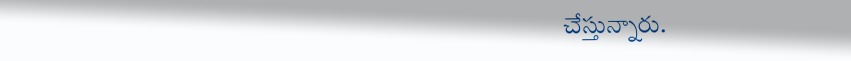చేస్తున్నారు.